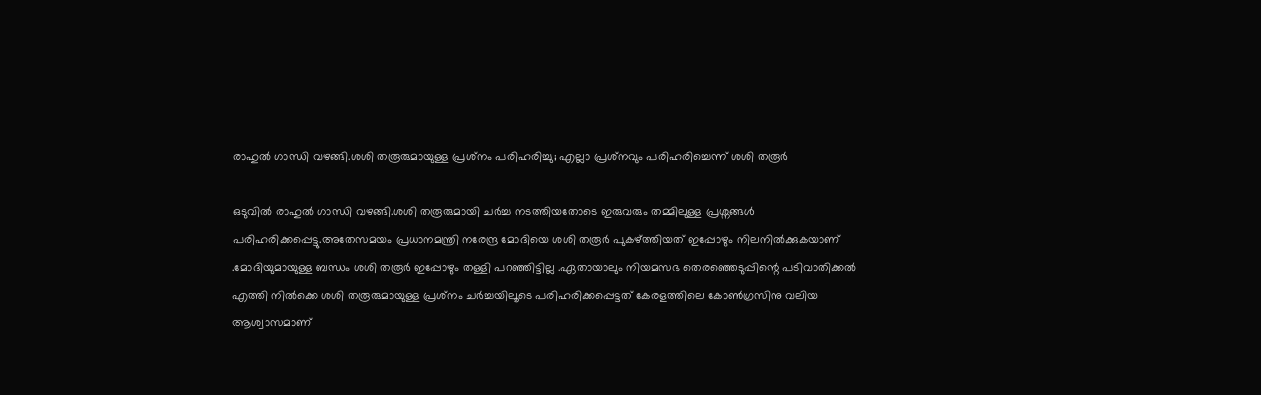രാഹുൽ ഗാന്ധി വഴങ്ങി.ശശി തരൂരുമായുള്ള പ്രശ്‌നം പരിഹരിച്ചു; എല്ലാ പ്രശ്‌നവും പരിഹരിച്ചെന്ന് ശശി തരൂർ

ഒടുവിൽ രാഹുൽ ഗാന്ധി വഴങ്ങി.ശശി തരൂരുമായി ചർച്ച നടത്തിയതോടെ ഇരുവരും തമ്മിലുള്ള പ്രശ്നങ്ങൾ പരിഹരിക്കപ്പെട്ടു.അതേസമയം പ്രധാനമന്ത്രി നരേന്ദ്ര മോദിയെ ശശി തരൂർ പുകഴ്ത്തിയത് ഇപ്പോഴും നിലനിൽക്കുകയാണ് .മോദിയുമായുള്ള ബന്ധം ശശി തരൂർ ഇപ്പോഴും തള്ളി പറഞ്ഞിട്ടില്ല .ഏതായാലും നിയമസഭ തെരഞ്ഞെടുപ്പിന്റെ പടിവാതിക്കൽ എത്തി നിൽക്കെ ശശി തരൂരുമായുള്ള പ്രശ്‌നം ചർച്ചയിലൂടെ പരിഹരിക്കപ്പെട്ടത് കേരളത്തിലെ കോൺഗ്രസിനു വലിയ ആശ്വാസമാണ്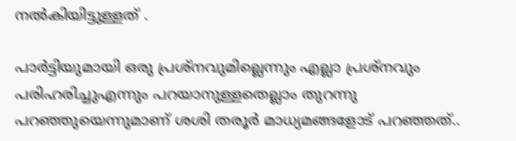നൽകിയിട്ടുള്ളത് .

പാര്‍ട്ടിയുമായി ഒരു പ്രശ്‌നവുമില്ലെന്നും എല്ലാ പ്രശ്‌നവും പരിഹരിച്ചുഎന്നും പറയാനുള്ളതെല്ലാം തുറന്നു പറഞ്ഞുയെന്നുമാണ് ശശി തരൂർ മാധ്യമങ്ങളോട് പറഞ്ഞത്..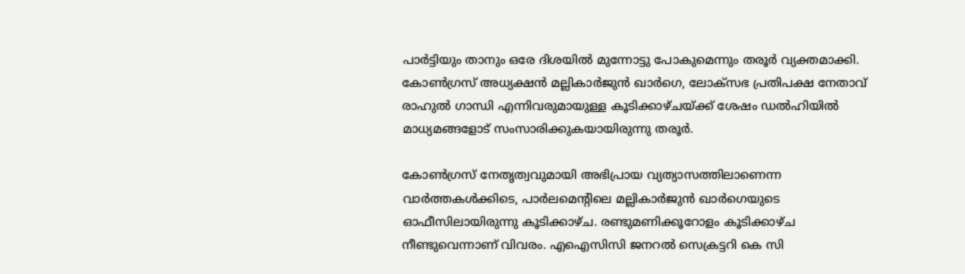പാര്‍ട്ടിയും താനും ഒരേ ദിശയില്‍ മുന്നോട്ടു പോകുമെന്നും തരൂര്‍ വ്യക്തമാക്കി. കോണ്‍ഗ്രസ് അധ്യക്ഷന്‍ മല്ലികാര്‍ജുന്‍ ഖാര്‍ഗെ, ലോക്‌സഭ പ്രതിപക്ഷ നേതാവ് രാഹുല്‍ ഗാന്ധി എന്നിവരുമായുള്ള കൂടിക്കാഴ്ചയ്ക്ക് ശേഷം ഡല്‍ഹിയില്‍ മാധ്യമങ്ങളോട് സംസാരിക്കുകയായിരുന്നു തരൂര്‍.

കോണ്‍ഗ്രസ് നേതൃത്വവുമായി അഭിപ്രായ വ്യത്യാസത്തിലാണെന്ന വാര്‍ത്തകള്‍ക്കിടെ, പാര്‍ലമെന്റിലെ മല്ലികാര്‍ജുന്‍ ഖാര്‍ഗെയുടെ ഓഫീസിലായിരുന്നു കൂടിക്കാഴ്ച. രണ്ടുമണിക്കൂറോളം കൂടിക്കാഴ്ച നീണ്ടുവെന്നാണ് വിവരം. എഐസിസി ജനറല്‍ സെക്രട്ടറി കെ സി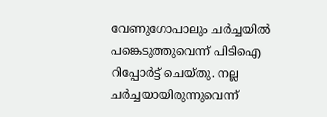വേണുഗോപാലും ചര്‍ച്ചയില്‍ പങ്കെടുത്തുവെന്ന് പിടിഐ റിപ്പോര്‍ട്ട് ചെയ്തു. നല്ല ചര്‍ച്ചയായിരുന്നുവെന്ന്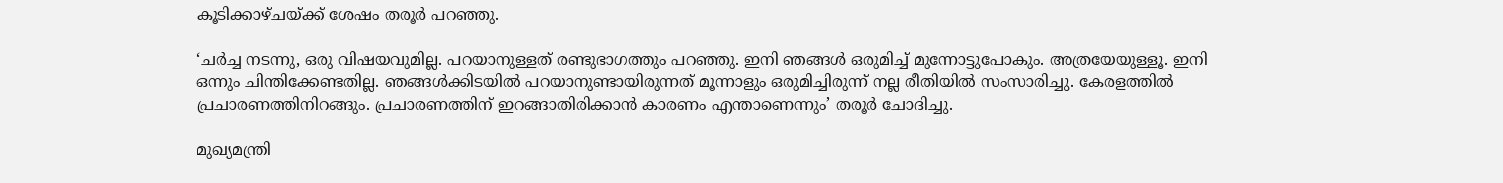കൂടിക്കാഴ്ചയ്ക്ക് ശേഷം തരൂര്‍ പറഞ്ഞു.

‘ചര്‍ച്ച നടന്നു, ഒരു വിഷയവുമില്ല. പറയാനുള്ളത് രണ്ടുഭാഗത്തും പറഞ്ഞു. ഇനി ഞങ്ങള്‍ ഒരുമിച്ച് മുന്നോട്ടുപോകും. അത്രയേയുള്ളൂ. ഇനി ഒന്നും ചിന്തിക്കേണ്ടതില്ല. ഞങ്ങള്‍ക്കിടയില്‍ പറയാനുണ്ടായിരുന്നത് മൂന്നാളും ഒരുമിച്ചിരുന്ന് നല്ല രീതിയില്‍ സംസാരിച്ചു. കേരളത്തില്‍ പ്രചാരണത്തിനിറങ്ങും. പ്രചാരണത്തിന് ഇറങ്ങാതിരിക്കാന്‍ കാരണം എന്താണെന്നും’ തരൂര്‍ ചോദിച്ചു.

മുഖ്യമന്ത്രി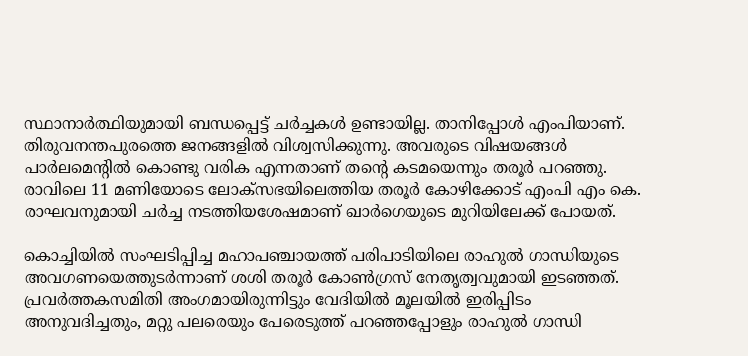സ്ഥാനാര്‍ത്ഥിയുമായി ബന്ധപ്പെട്ട് ചര്‍ച്ചകള്‍ ഉണ്ടായില്ല. താനിപ്പോള്‍ എംപിയാണ്. തിരുവനന്തപുരത്തെ ജനങ്ങളില്‍ വിശ്വസിക്കുന്നു. അവരുടെ വിഷയങ്ങള്‍ പാര്‍ലമെന്റില്‍ കൊണ്ടു വരിക എന്നതാണ് തന്റെ കടമയെന്നും തരൂര്‍ പറഞ്ഞു. രാവിലെ 11 മണിയോടെ ലോക്സഭയിലെത്തിയ തരൂര്‍ കോഴിക്കോട് എംപി എം കെ. രാഘവനുമായി ചര്‍ച്ച നടത്തിയശേഷമാണ് ഖാര്‍ഗെയുടെ മുറിയിലേക്ക് പോയത്.

കൊച്ചിയില്‍ സംഘടിപ്പിച്ച മഹാപഞ്ചായത്ത് പരിപാടിയിലെ രാഹുല്‍ ഗാന്ധിയുടെ അവഗണയെത്തുടര്‍ന്നാണ് ശശി തരൂര്‍ കോണ്‍ഗ്രസ് നേതൃത്വവുമായി ഇടഞ്ഞത്. പ്രവര്‍ത്തകസമിതി അംഗമായിരുന്നിട്ടും വേദിയില്‍ മൂലയില്‍ ഇരിപ്പിടം അനുവദിച്ചതും, മറ്റു പലരെയും പേരെടുത്ത് പറഞ്ഞപ്പോളും രാഹുല്‍ ഗാന്ധി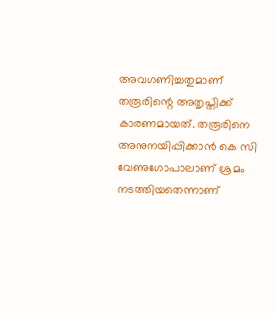അവഗണിച്ചതുമാണ് തരൂരിന്റെ അതൃപ്തിക്ക് കാരണമായത്. തരൂരിനെ അനുനയിപ്പിക്കാന്‍ കെ സി വേണുഗോപാലാണ് ശ്രമം നടത്തിയതെന്നാണ്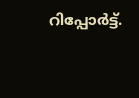റിപ്പോര്‍ട്ട്.